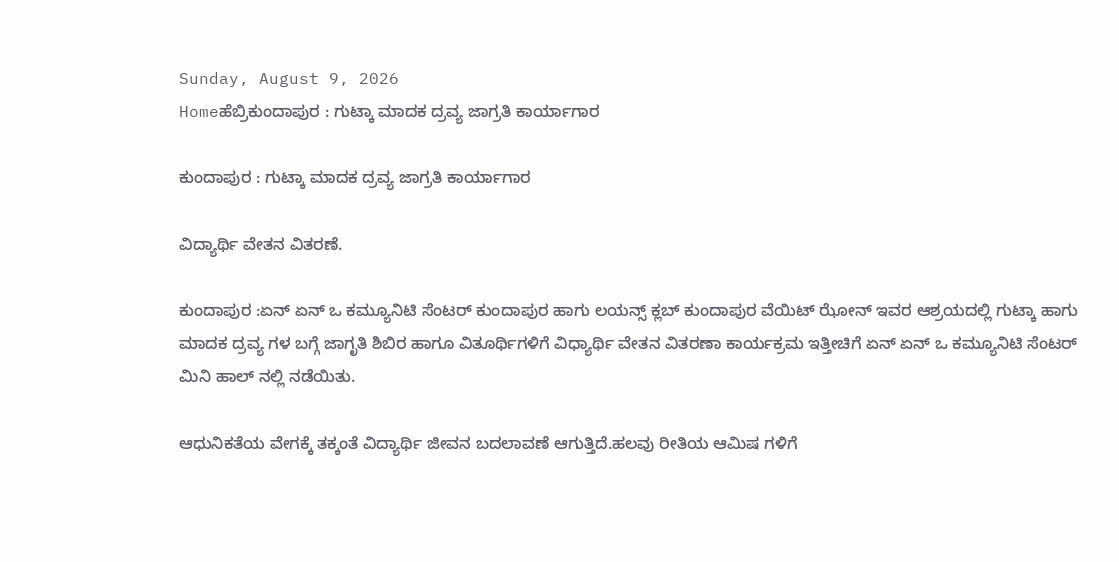Sunday, August 9, 2026
Homeಹೆಬ್ರಿಕುಂದಾಪುರ : ಗುಟ್ಕಾ ಮಾದಕ ದ್ರವ್ಯ ಜಾಗ್ರತಿ ಕಾರ್ಯಾಗಾರ

ಕುಂದಾಪುರ : ಗುಟ್ಕಾ ಮಾದಕ ದ್ರವ್ಯ ಜಾಗ್ರತಿ ಕಾರ್ಯಾಗಾರ

ವಿದ್ಯಾರ್ಥಿ ವೇತನ ವಿತರಣೆ.

ಕುಂದಾಪುರ :ಏನ್ ಏನ್ ಒ ಕಮ್ಯೂನಿಟಿ ಸೆಂಟರ್ ಕುಂದಾಪುರ ಹಾಗು ಲಯನ್ಸ್ ಕ್ಲಬ್ ಕುಂದಾಪುರ ವೆಯಿಟ್ ಝೋನ್ ಇವರ ಆಶ್ರಯದಲ್ಲಿ ಗುಟ್ಕಾ ಹಾಗು ಮಾದಕ ದ್ರವ್ಯ ಗಳ ಬಗ್ಗೆ ಜಾಗೃತಿ ಶಿಬಿರ ಹಾಗೂ ವಿತೂರ್ಥಿಗಳಿಗೆ ವಿಧ್ಯಾರ್ಥಿ ವೇತನ ವಿತರಣಾ ಕಾರ್ಯಕ್ರಮ ಇತ್ತೀಚಿಗೆ ಏನ್ ಏನ್ ಒ ಕಮ್ಯೂನಿಟಿ ಸೆಂಟರ್ ಮಿನಿ ಹಾಲ್ ನಲ್ಲಿ ನಡೆಯಿತು.

ಆಧುನಿಕತೆಯ ವೇಗಕ್ಕೆ ತಕ್ಕಂತೆ ವಿದ್ಯಾರ್ಥಿ ಜೀವನ ಬದಲಾವಣೆ ಆಗುತ್ತಿದೆ.ಹಲವು ರೀತಿಯ ಆಮಿಷ ಗಳಿಗೆ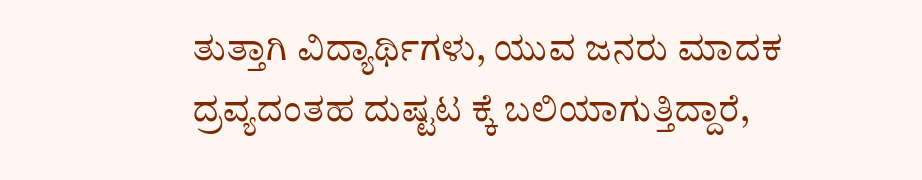ತುತ್ತಾಗಿ ವಿದ್ಯಾರ್ಥಿಗಳು, ಯುವ ಜನರು ಮಾದಕ ದ್ರವ್ಯದಂತಹ ದುಷ್ಟಟ ಕ್ಕೆ ಬಲಿಯಾಗುತ್ತಿದ್ದಾರೆ,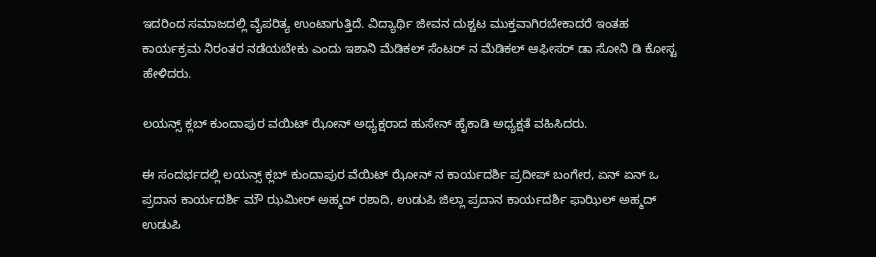ಇದರಿಂದ ಸಮಾಜದಲ್ಲಿ ವೈಪರಿತ್ಯ ಉಂಟಾಗುತ್ತಿದೆ. ವಿದ್ಯಾರ್ಥಿ ಜೀವನ ದುಶ್ಚಟ ಮುಕ್ತವಾಗಿರಬೇಕಾದರೆ ಇಂತಹ ಕಾರ್ಯಕ್ರಮ ನಿರಂತರ ನಡೆಯಬೇಕು ಎಂದು ಇಶಾನಿ ಮೆಡಿಕಲ್ ಸೆಂಟರ್ ನ ಮೆಡಿಕಲ್ ಆಫೀಸರ್ ಡಾ ಸೋನಿ ಡಿ ಕೋಸ್ಟ ಹೇಳಿದರು.

ಲಯನ್ಸ್ ಕ್ಲಬ್ ಕುಂದಾಪುರ ವಯಿಟ್ ಝೋನ್ ಅಧ್ಯಕ್ಷರಾದ ಹುಸೇನ್ ಹೈಕಾಡಿ ಅಧ್ಯಕ್ಷತೆ ವಹಿಸಿದರು.

ಈ ಸಂದರ್ಭದಲ್ಲಿ ಲಯನ್ಸ್ ಕ್ಲಬ್ ಕುಂದಾಪುರ ವೆಯಿಟ್ ಝೋನ್ ನ ಕಾರ್ಯದರ್ಶಿ ಪ್ರದೀಪ್ ಬಂಗೇರ, ಏನ್ ಏನ್ ಒ ಪ್ರದಾನ ಕಾರ್ಯದರ್ಶಿ ಮೌ ಝಮೀರ್ ಅಹ್ಮದ್ ರಶಾದಿ, ಉಡುಪಿ ಜಿಲ್ಲಾ ಪ್ರದಾನ ಕಾರ್ಯದರ್ಶಿ ಫಾಝಿಲ್ ಅಹ್ಮದ್ ಉಡುಪಿ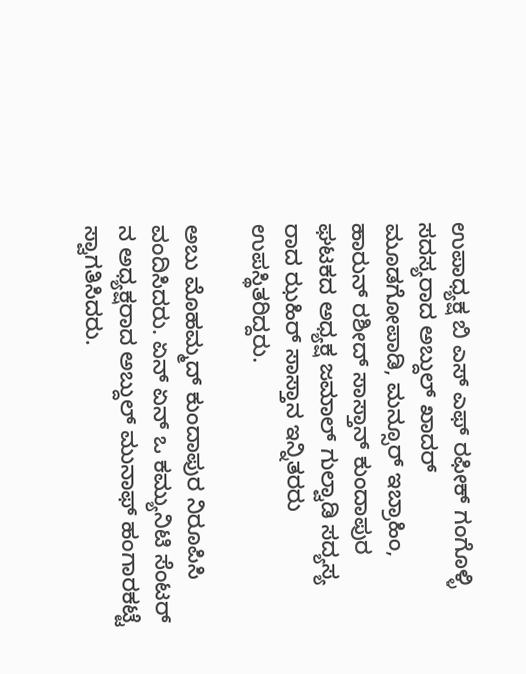ಉಪಾಧ್ಯಕ್ಷ ಬಿ ಎಸ್ ಎಫ್ ರಫೀಕ್ ಗಂಗೊಳ್ಳಿ ಸದಸ್ಯರಾದ ಅಬ್ದುಲ್ ಖಾದರ್ ಮೂಡಗೋಪಾಡಿ, ಮನ್ಸೂರ್ ಇಬ್ರಾಹಿಂ, ಹಾರುನ್ ರಶೀದ್ ಸಾಸ್ತಾನ್ ಕುಂದಾಪುರ ಘಟಕದ ಅಧ್ಯಕ್ಷ ಜಮಾಲ್ ಗುಲ್ವಾಡಿ ಸದ್ಯಸ್ಯ ರಾದ ಝಹಿರ್ ಸಾಸ್ತಾನ ಇನ್ನಿತರರು ಉಪಸ್ಥಿತರಿದ್ದರು.

ಅಬು ಮೊಹಮ್ಮದ್ ಕುಂದಾಪುರ ನಿರೂಪಿಸಿ ವಂದಿಸಿದರು. ಏನ್ ಏನ್ ಒ ಕಮ್ಯುನಿಟಿ ಸೆಂಟರ್ ನ ಅಧ್ಯಕ್ಷರಾದ ಅಬ್ದುಲ್ ಮುನಾಫ್ ಹಂಗಾರಕಟ್ಟೆ ಸ್ವಾಗತಿಸಿದರು.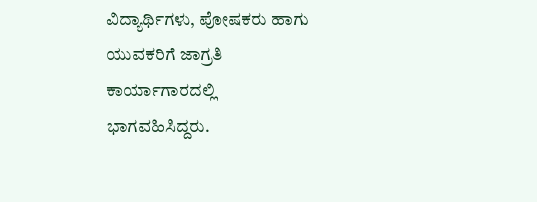ವಿದ್ಯಾರ್ಥಿಗಳು, ಪೋಷಕರು ಹಾಗು ಯುವಕರಿಗೆ ಜಾಗ್ರತಿ ಕಾರ್ಯಾಗಾರದಲ್ಲಿ ಭಾಗವಹಿಸಿದ್ದರು.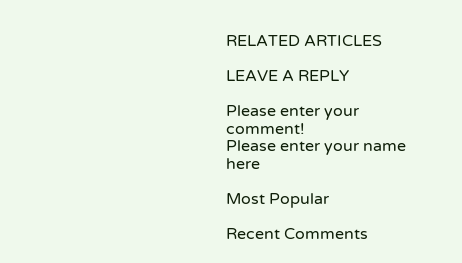RELATED ARTICLES

LEAVE A REPLY

Please enter your comment!
Please enter your name here

Most Popular

Recent Comments